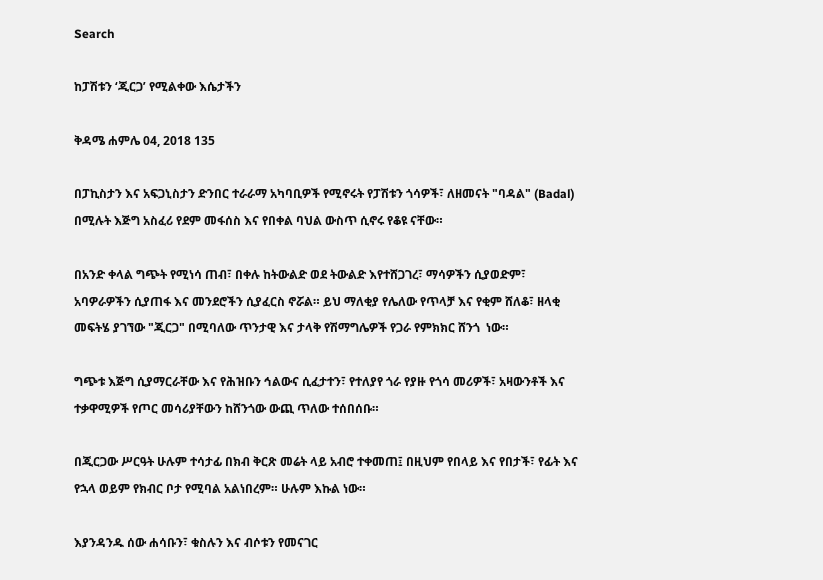Search

ከፓሽቱን ‘ጂርጋ’ የሚልቀው እሴታችን

ቅዳሜ ሐምሌ 04, 2018 135

በፓኪስታን እና አፍጋኒስታን ድንበር ተራራማ አካባቢዎች የሚኖሩት የፓሽቱን ጎሳዎች፣ ለዘመናት "ባዳል" (Badal) በሚሉት እጅግ አስፈሪ የደም መፋሰስ እና የበቀል ባህል ውስጥ ሲኖሩ የቆዩ ናቸው።

በአንድ ቀላል ግጭት የሚነሳ ጠብ፣ በቀሉ ከትውልድ ወደ ትውልድ እየተሸጋገረ፣ ማሳዎችን ሲያወድም፣ አባዎራዎችን ሲያጠፋ እና መንደሮችን ሲያፈርስ ኖሯል። ይህ ማለቂያ የሌለው የጥላቻ እና የቂም ሸለቆ፣ ዘላቂ መፍትሄ ያገኘው "ጂርጋ" በሚባለው ጥንታዊ እና ታላቅ የሽማግሌዎች የጋራ የምክክር ሸንጎ  ነው።

ግጭቱ እጅግ ሲያማርራቸው እና የሕዝቡን ኅልውና ሲፈታተን፣ የተለያየ ጎራ የያዙ የጎሳ መሪዎች፣ አዛውንቶች እና ተቃዋሚዎች የጦር መሳሪያቸውን ከሸንጎው ውጪ ጥለው ተሰበሰቡ።

በጂርጋው ሥርዓት ሁሉም ተሳታፊ በክብ ቅርጽ መሬት ላይ አብሮ ተቀመጠ፤ በዚህም የበላይ እና የበታች፣ የፊት እና የኋላ ወይም የክብር ቦታ የሚባል አልነበረም። ሁሉም እኩል ነው።

እያንዳንዱ ሰው ሐሳቡን፣ ቁስሉን እና ብሶቱን የመናገር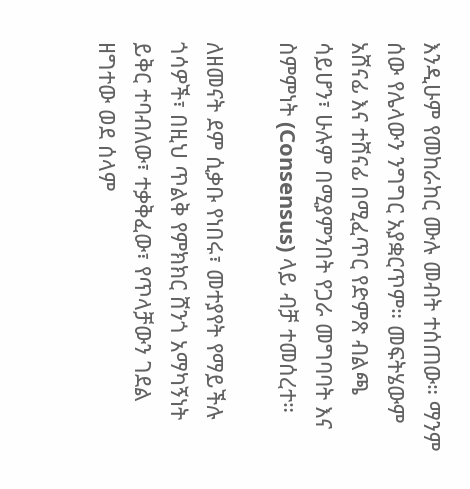እንዲሁም የመከራከር ሙሉ መብት ተሰጠው። ማንም ሰው የሌላውን ንግግር አያቋርጥም። መፍትሄውም አሸናፊ እና ተሸናፊ በሚፈጥር የድምጽ ብልጫ ሳይሆን፣ ሁሉም በሚያምንበት የጋራ መግባባት እና ስምምነት (Consensus) ላይ ብቻ ተመሰረተ።

ለዘመናት ደም ሲቃቡ የነበሩ፣ መተያየት የማይችሉ ጎሳዎች፣ በዚህ ጥልቅ የምክክር ሸንጎ አማካኝነት ይቅር ተባብለው፣ ተቃቅፈው፣ የጥላቻውን ገደል ዘግተው ወደ ሰላም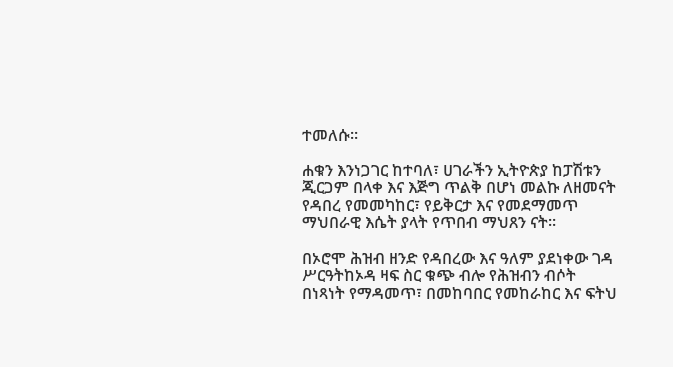ተመለሱ።

ሐቁን እንነጋገር ከተባለ፣ ሀገራችን ኢትዮጵያ ከፓሽቱን ጂርጋም በላቀ እና እጅግ ጥልቅ በሆነ መልኩ ለዘመናት የዳበረ የመመካከር፣ የይቅርታ እና የመደማመጥ ማህበራዊ እሴት ያላት የጥበብ ማህጸን ናት።

በኦሮሞ ሕዝብ ዘንድ የዳበረው እና ዓለም ያደነቀው ገዳ ሥርዓትከኦዳ ዛፍ ስር ቁጭ ብሎ የሕዝብን ብሶት በነጻነት የማዳመጥ፣ በመከባበር የመከራከር እና ፍትህ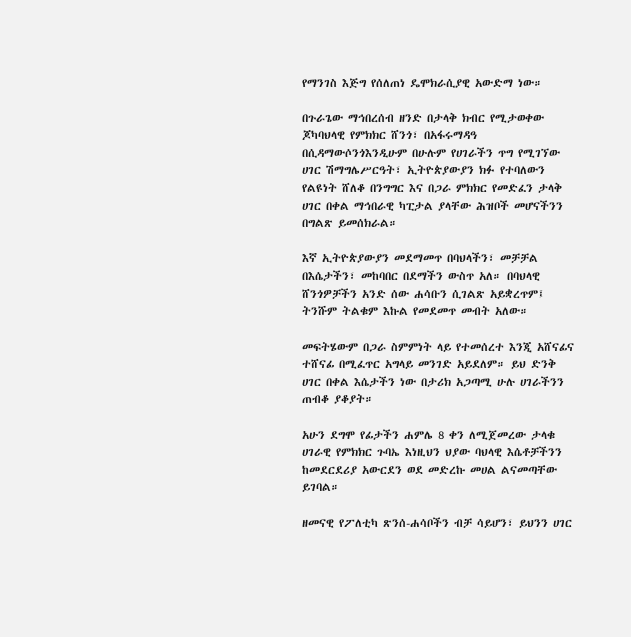የማንገስ እጅግ የሰለጠነ ዴሞክራሲያዊ አውድማ ነው።

በጉራጌው ማኅበረሰብ ዘንድ በታላቅ ክብር የሚታወቀው ጆካባህላዊ የምክክር ሸንጎ፣ በአፋሩማዳዓ በሲዳማውሶንጎእንዲሁም በሁሉም የሀገራችን ጥግ የሚገኘው ሀገር ሽማግሌሥርዓት፣ ኢትዮጵያውያን ክፉ የተባለውን የልዩነት ሸለቆ በንግግር እና በጋራ ምክክር የመድፈን ታላቅ ሀገር በቀል ማኅበራዊ ካፒታል ያላቸው ሕዝቦች መሆናችንን በግልጽ ይመሰክራል።

እኛ ኢትዮጵያውያን መደማመጥ በባህላችን፣ መቻቻል በእሴታችን፣ መከባበር በደማችን ውስጥ አለ። በባህላዊ ሸንጎዎቻችን አንድ ሰው ሐሳቡን ሲገልጽ አይቋረጥም፤ ትንሹም ትልቁም እኩል የመደመጥ መብት አለው።

መፍትሄውም በጋራ ስምምነት ላይ የተመሰረተ እንጂ አሸናፊና ተሸናፊ በሚፈጥር አግላይ መንገድ አይደለም። ይህ ድንቅ ሀገር በቀል እሴታችን ነው በታሪክ አጋጣሚ ሁሉ ሀገራችንን ጠብቆ ያቆያት።

አሁን ደግሞ የፊታችን ሐምሌ 8 ቀን ለሚጀመረው ታላቁ ሀገራዊ የምክክር ጉባኤ እነዚህን ህያው ባህላዊ እሴቶቻችንን ከመደርደሪያ አውርደን ወደ መድረኩ መሀል ልናመጣቸው ይገባል።

ዘመናዊ የፖለቲካ ጽንሰ-ሐሳቦችን ብቻ ሳይሆን፣ ይህንን ሀገር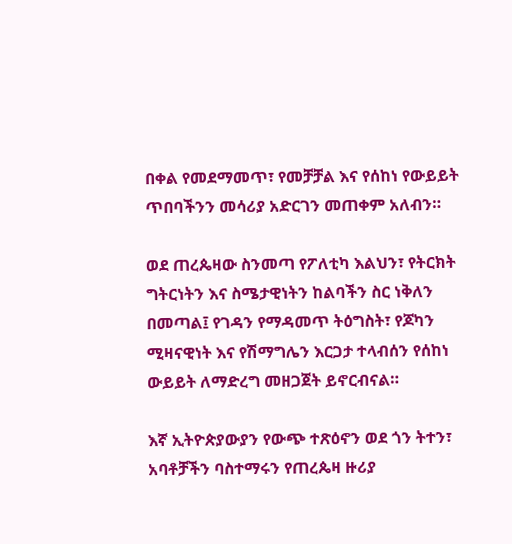በቀል የመደማመጥ፣ የመቻቻል እና የሰከነ የውይይት ጥበባችንን መሳሪያ አድርገን መጠቀም አለብን።

ወደ ጠረጴዛው ስንመጣ የፖለቲካ እልህን፣ የትርክት ግትርነትን እና ስሜታዊነትን ከልባችን ስር ነቅለን በመጣል፤ የገዳን የማዳመጥ ትዕግስት፣ የጆካን ሚዛናዊነት እና የሽማግሌን እርጋታ ተላብሰን የሰከነ ውይይት ለማድረግ መዘጋጀት ይኖርብናል።

እኛ ኢትዮጵያውያን የውጭ ተጽዕኖን ወደ ጎን ትተን፣ አባቶቻችን ባስተማሩን የጠረጴዛ ዙሪያ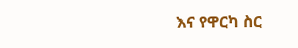እና የዋርካ ስር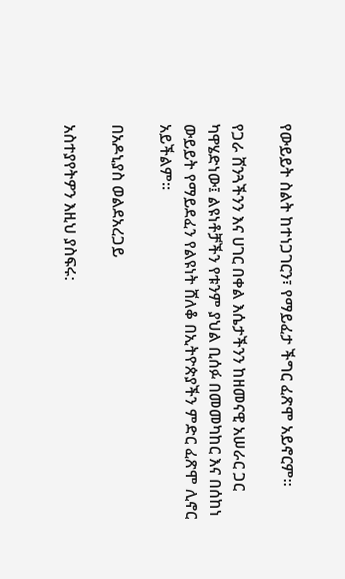የውይይት ስልት ከተነጋገርን፣ የማይፈታ ችግር ፈጽሞ አይኖርም።

የጋራ ሸንጓችንን እና ሀገር በቀል እሴታችንን ከዘመናዊ አሠራር ጋር ካዋሄድነው፤ ልዩነቶቻችን የቱንም ያህል ቢሰፉ በመመካከር እና በሰከነ ውይይት የማይደፈን የልዩነት ሸለቆ በኢትዮጵያችን ምድር ፈጽሞ ሊኖር አይችልም።

በአዶኒያስ ወልደአረጋይ

አስተያየትዎን እዚህ ያስፍሩ: